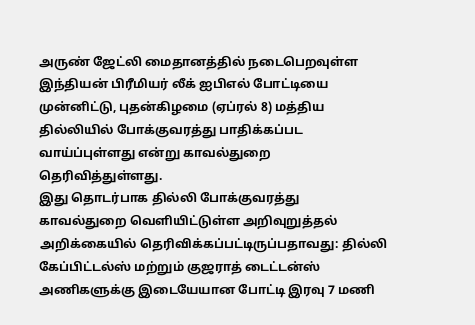அருண் ஜேட்லி மைதானத்தில் நடைபெறவுள்ள இந்தியன் பிரீமியர் லீக் ஐபிஎல் போட்டியை முன்னிட்டு, புதன்கிழமை (ஏப்ரல் 8) மத்திய தில்லியில் போக்குவரத்து பாதிக்கப்பட வாய்ப்புள்ளது என்று காவல்துறை தெரிவித்துள்ளது.
இது தொடர்பாக தில்லி போக்குவரத்து காவல்துறை வெளியிட்டுள்ள அறிவுறுத்தல் அறிக்கையில் தெரிவிக்கப்பட்டிருப்பதாவது: தில்லி கேப்பிட்டல்ஸ் மற்றும் குஜராத் டைட்டன்ஸ் அணிகளுக்கு இடையேயான போட்டி இரவு 7 மணி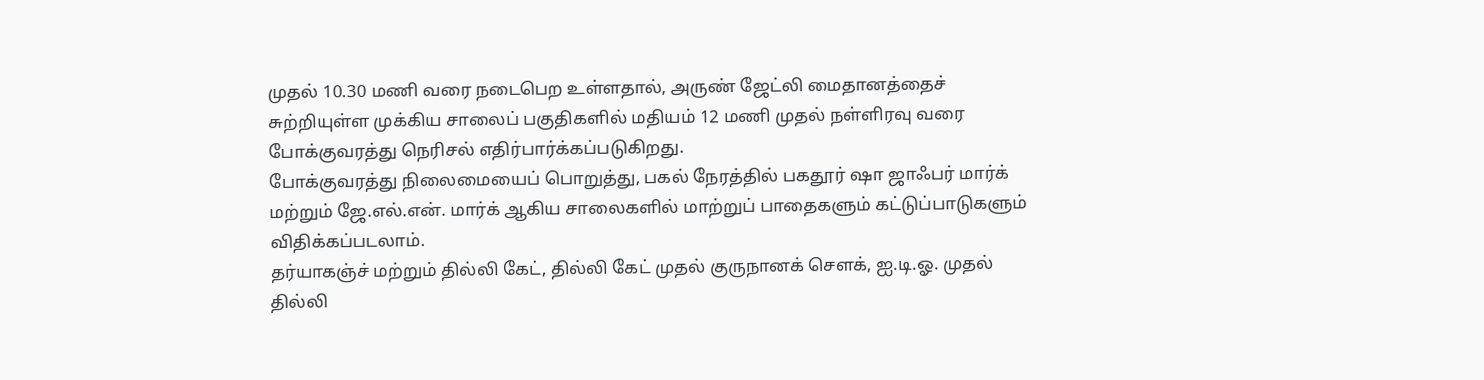முதல் 10.30 மணி வரை நடைபெற உள்ளதால், அருண் ஜேட்லி மைதானத்தைச் சுற்றியுள்ள முக்கிய சாலைப் பகுதிகளில் மதியம் 12 மணி முதல் நள்ளிரவு வரை போக்குவரத்து நெரிசல் எதிர்பார்க்கப்படுகிறது.
போக்குவரத்து நிலைமையைப் பொறுத்து, பகல் நேரத்தில் பகதூர் ஷா ஜாஃபர் மார்க் மற்றும் ஜே.எல்.என். மார்க் ஆகிய சாலைகளில் மாற்றுப் பாதைகளும் கட்டுப்பாடுகளும் விதிக்கப்படலாம்.
தர்யாகஞ்ச் மற்றும் தில்லி கேட், தில்லி கேட் முதல் குருநானக் சௌக், ஐ.டி.ஓ. முதல் தில்லி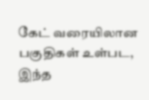கேட் வரையிலான பகுதிகள் உள்பட, இந்த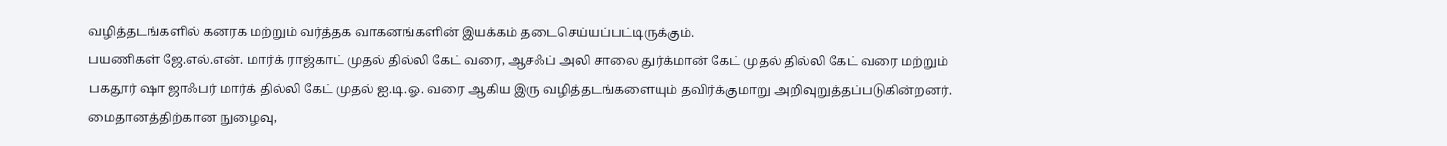வழித்தடங்களில் கனரக மற்றும் வர்த்தக வாகனங்களின் இயக்கம் தடைசெய்யப்பட்டிருக்கும்.
பயணிகள் ஜே.எல்.என். மார்க் ராஜ்காட் முதல் தில்லி கேட் வரை, ஆசஃப் அலி சாலை துர்க்மான் கேட் முதல் தில்லி கேட் வரை மற்றும் பகதூர் ஷா ஜாஃபர் மார்க் தில்லி கேட் முதல் ஐ.டி.ஓ. வரை ஆகிய இரு வழித்தடங்களையும் தவிர்க்குமாறு அறிவுறுத்தப்படுகின்றனர்.
மைதானத்திற்கான நுழைவு,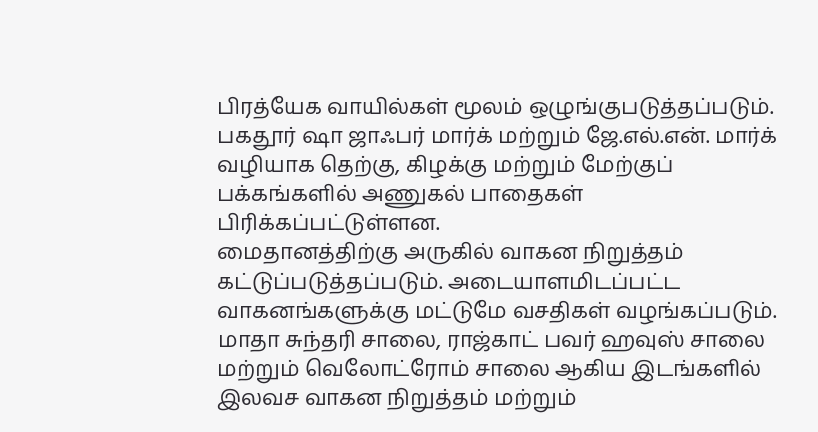பிரத்யேக வாயில்கள் மூலம் ஒழுங்குபடுத்தப்படும். பகதூர் ஷா ஜாஃபர் மார்க் மற்றும் ஜே.எல்.என். மார்க் வழியாக தெற்கு, கிழக்கு மற்றும் மேற்குப் பக்கங்களில் அணுகல் பாதைகள் பிரிக்கப்பட்டுள்ளன.
மைதானத்திற்கு அருகில் வாகன நிறுத்தம் கட்டுப்படுத்தப்படும். அடையாளமிடப்பட்ட வாகனங்களுக்கு மட்டுமே வசதிகள் வழங்கப்படும்.
மாதா சுந்தரி சாலை, ராஜ்காட் பவர் ஹவுஸ் சாலை மற்றும் வெலோட்ரோம் சாலை ஆகிய இடங்களில் இலவச வாகன நிறுத்தம் மற்றும்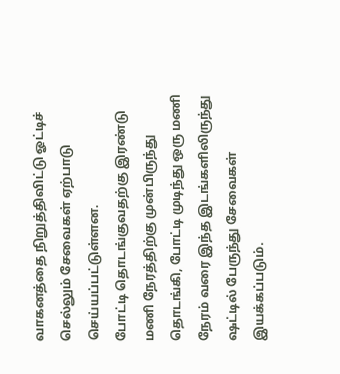வாகனத்தை நிறுத்திவிட்டு ஓட்டிச் செல்லும் சேவைகள் ஏற்பாடு செய்யப்பட்டுள்ளன.
போட்டி தொடங்குவதற்கு இரண்டு மணி நேரத்திற்கு முன்பிருந்து தொடங்கி, போட்டி முடிந்து ஒரு மணி நேரம் வரை இந்த இடங்களிலிருந்து ஷட்டில் பேருந்து சேவைகள் இயக்கப்படும்.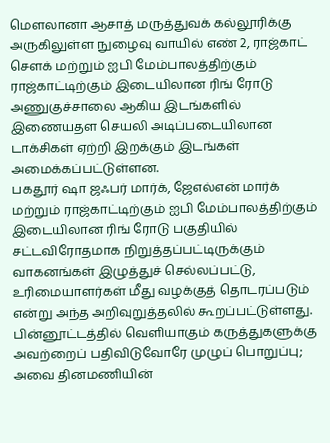மௌலானா ஆசாத் மருத்துவக் கல்லூரிக்கு அருகிலுள்ள நுழைவு வாயில் எண் 2, ராஜ்காட் சௌக் மற்றும் ஐபி மேம்பாலத்திற்கும் ராஜ்காட்டிற்கும் இடையிலான ரிங் ரோடு அணுகுச்சாலை ஆகிய இடங்களில் இணையதள செயலி அடிப்படையிலான டாக்சிகள் ஏற்றி இறக்கும் இடங்கள் அமைக்கப்பட்டுள்ளன.
பகதூர் ஷா ஜஃபர் மார்க், ஜேஎல்என் மார்க் மற்றும் ராஜ்காட்டிற்கும் ஐபி மேம்பாலத்திற்கும் இடையிலான ரிங் ரோடு பகுதியில் சட்டவிரோதமாக நிறுத்தப்பட்டிருக்கும் வாகனங்கள் இழுத்துச் செல்லப்பட்டு, உரிமையாளர்கள் மீது வழக்குத் தொடரப்படும் என்று அந்த அறிவுறுத்தலில் கூறப்பட்டுள்ளது.
பின்னூட்டத்தில் வெளியாகும் கருத்துகளுக்கு அவற்றைப் பதிவிடுவோரே முழுப் பொறுப்பு; அவை தினமணியின்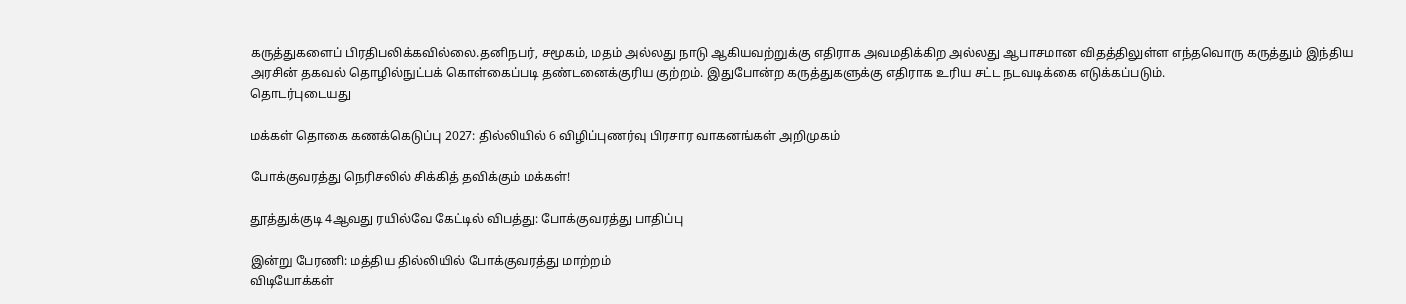கருத்துகளைப் பிரதிபலிக்கவில்லை.தனிநபர், சமூகம், மதம் அல்லது நாடு ஆகியவற்றுக்கு எதிராக அவமதிக்கிற அல்லது ஆபாசமான விதத்திலுள்ள எந்தவொரு கருத்தும் இந்திய அரசின் தகவல் தொழில்நுட்பக் கொள்கைப்படி தண்டனைக்குரிய குற்றம். இதுபோன்ற கருத்துகளுக்கு எதிராக உரிய சட்ட நடவடிக்கை எடுக்கப்படும்.
தொடர்புடையது

மக்கள் தொகை கணக்கெடுப்பு 2027: தில்லியில் 6 விழிப்புணர்வு பிரசார வாகனங்கள் அறிமுகம்

போக்குவரத்து நெரிசலில் சிக்கித் தவிக்கும் மக்கள்!

தூத்துக்குடி 4ஆவது ரயில்வே கேட்டில் விபத்து: போக்குவரத்து பாதிப்பு

இன்று பேரணி: மத்திய தில்லியில் போக்குவரத்து மாற்றம்
விடியோக்கள்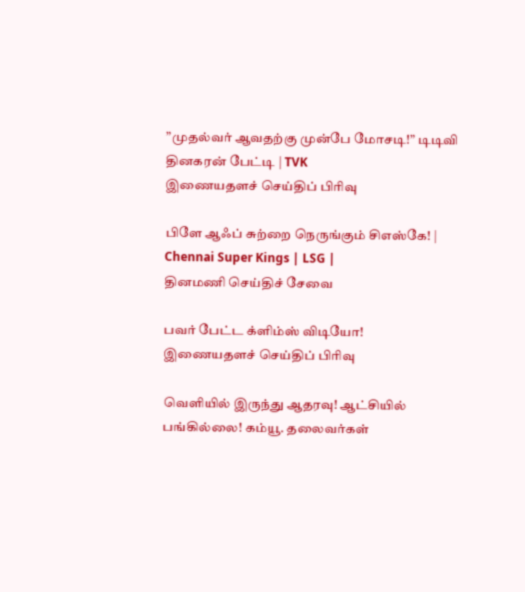”முதல்வர் ஆவதற்கு முன்பே மோசடி!” டிடிவி தினகரன் பேட்டி | TVK
இணையதளச் செய்திப் பிரிவு

பிளே ஆஃப் சுற்றை நெருங்கும் சிஎஸ்கே! | Chennai Super Kings | LSG |
தினமணி செய்திச் சேவை

பவர் பேட்ட க்ளிம்ஸ் விடியோ!
இணையதளச் செய்திப் பிரிவு

வெளியில் இருந்து ஆதரவு! ஆட்சியில் பங்கில்லை! கம்யூ. தலைவர்கள்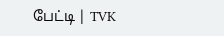பேட்டி | TVK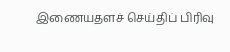இணையதளச் செய்திப் பிரிவு